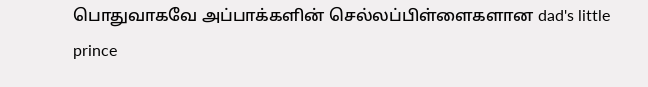பொதுவாகவே அப்பாக்களின் செல்லப்பிள்ளைகளான dad's little prince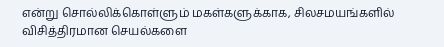என்று சொல்லிக்கொள்ளும் மகள்களுக்காக, சிலசமயங்களில் விசித்திரமான செயல்களை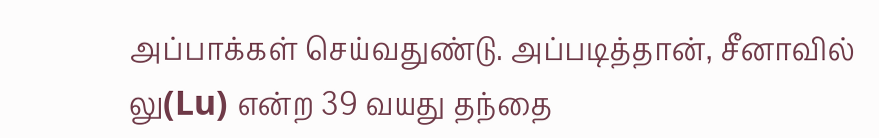அப்பாக்கள் செய்வதுண்டு. அப்படித்தான், சீனாவில் லு(Lu) என்ற 39 வயது தந்தை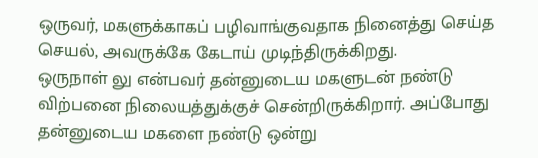ஒருவர், மகளுக்காகப் பழிவாங்குவதாக நினைத்து செய்த செயல், அவருக்கே கேடாய் முடிந்திருக்கிறது.
ஒருநாள் லு என்பவர் தன்னுடைய மகளுடன் நண்டு விற்பனை நிலையத்துக்குச் சென்றிருக்கிறார். அப்போது தன்னுடைய மகளை நண்டு ஒன்று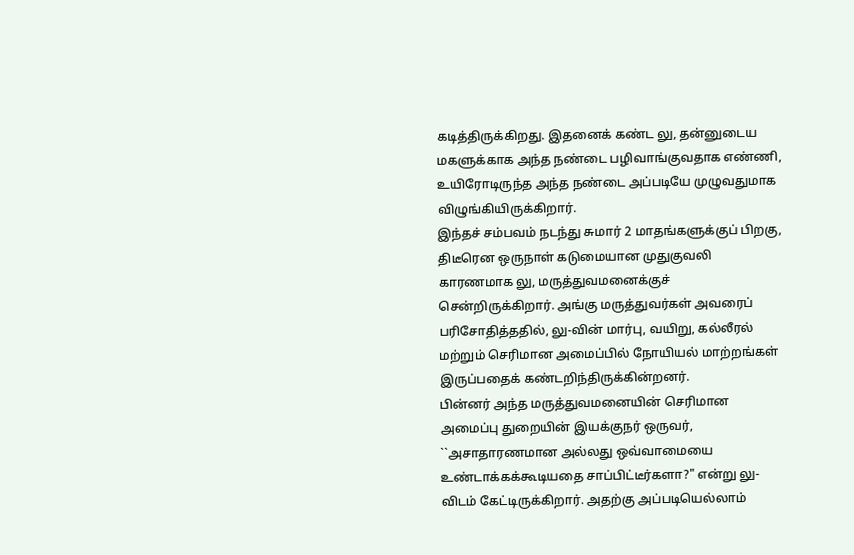கடித்திருக்கிறது. இதனைக் கண்ட லு, தன்னுடைய மகளுக்காக அந்த நண்டை பழிவாங்குவதாக எண்ணி, உயிரோடிருந்த அந்த நண்டை அப்படியே முழுவதுமாக விழுங்கியிருக்கிறார்.
இந்தச் சம்பவம் நடந்து சுமார் 2 மாதங்களுக்குப் பிறகு, திடீரென ஒருநாள் கடுமையான முதுகுவலி காரணமாக லு, மருத்துவமனைக்குச் சென்றிருக்கிறார். அங்கு மருத்துவர்கள் அவரைப் பரிசோதித்ததில், லு-வின் மார்பு, வயிறு, கல்லீரல் மற்றும் செரிமான அமைப்பில் நோயியல் மாற்றங்கள் இருப்பதைக் கண்டறிந்திருக்கின்றனர்.
பின்னர் அந்த மருத்துவமனையின் செரிமான அமைப்பு துறையின் இயக்குநர் ஒருவர், ``அசாதாரணமான அல்லது ஒவ்வாமையை உண்டாக்கக்கூடியதை சாப்பிட்டீர்களா?" என்று லு-விடம் கேட்டிருக்கிறார். அதற்கு அப்படியெல்லாம்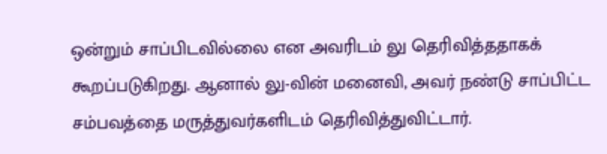ஒன்றும் சாப்பிடவில்லை என அவரிடம் லு தெரிவித்ததாகக் கூறப்படுகிறது. ஆனால் லு-வின் மனைவி, அவர் நண்டு சாப்பிட்ட சம்பவத்தை மருத்துவர்களிடம் தெரிவித்துவிட்டார்.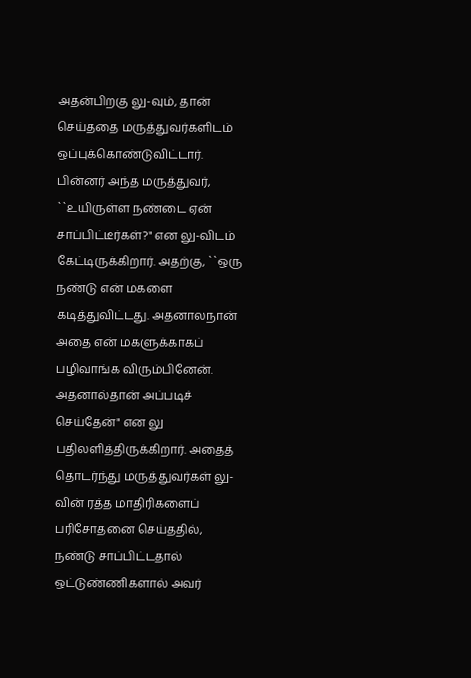அதன்பிறகு லு-வும், தான் செய்ததை மருத்துவர்களிடம் ஒப்புக்கொண்டுவிட்டார்.
பின்னர் அந்த மருத்துவர், ``உயிருள்ள நண்டை ஏன் சாப்பிட்டீர்கள்?" என லு-விடம் கேட்டிருக்கிறார். அதற்கு, ``ஒரு நண்டு என் மகளை கடித்துவிட்டது. அதனாலநான் அதை என் மகளுக்காகப் பழிவாங்க விரும்பினேன். அதனால்தான் அப்படிச் செய்தேன்" என லு பதிலளித்திருக்கிறார். அதைத் தொடர்ந்து மருத்துவர்கள் லு-வின் ரத்த மாதிரிகளைப் பரிசோதனை செய்ததில், நண்டு சாப்பிட்டதால் ஒட்டுண்ணிகளால் அவர்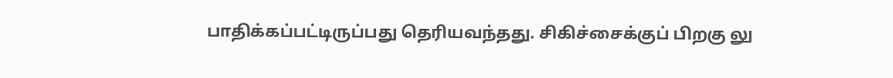பாதிக்கப்பட்டிருப்பது தெரியவந்தது. சிகிச்சைக்குப் பிறகு லு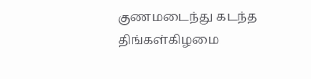குணமடைந்து கடந்த திங்கள்கிழமை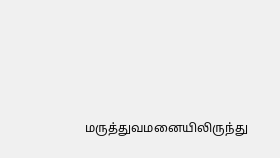மருத்துவமனையிலிருந்து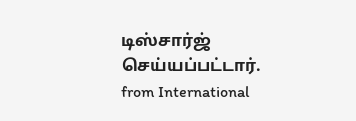டிஸ்சார்ஜ் செய்யப்பட்டார்.
from International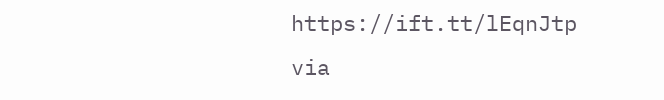https://ift.tt/lEqnJtp
via